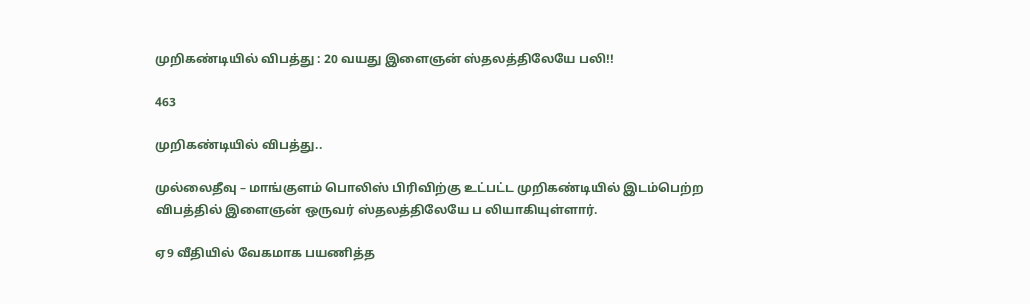முறிகண்டியில் விபத்து : 20 வயது இளைஞன் ஸ்தலத்திலேயே பலி!!

463

முறிகண்டியில் விபத்து..

முல்லைதீவு – மாங்குளம் பொலிஸ் பிரிவிற்கு உட்பட்ட முறிகண்டியில் இடம்பெற்ற விபத்தில் இளைஞன் ஒருவர் ஸ்தலத்திலேயே ப லியாகியுள்ளார்.

ஏ9 வீதியில் வேகமாக பயணித்த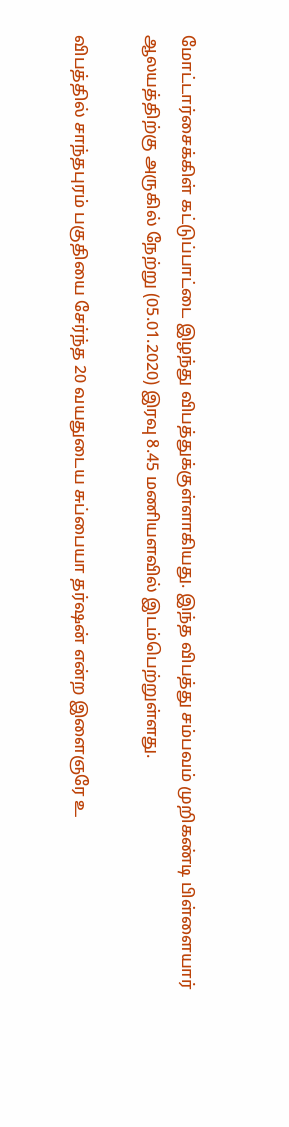மோட்டார்சைக்கிள் கட்டுப்பாட்டை இழந்து விபத்துக்குள்ளாகியது. இந்த விபத்து சம்பவம் முறிகண்டி பிள்ளையார் ஆலயத்திற்கு அருகில் நேற்று (05.01.2020) இரவு 8.45 மணியளவில் இடம்பெற்றுள்ளது.

விபத்தில் சாந்தபுரம் பகுதியை சேர்ந்த 20 வயதுடைய சுப்பையா தர்ஷன் என்ற இளைஞரே உ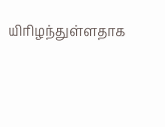யிரிழந்துள்ளதாக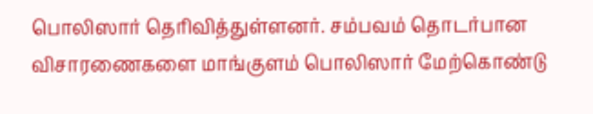பொலிஸார் தெரிவித்துள்ளனர். சம்பவம் தொடர்பான விசாரணைகளை மாங்குளம் பொலிஸார் மேற்கொண்டு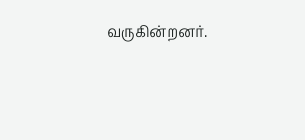வருகின்றனர்.